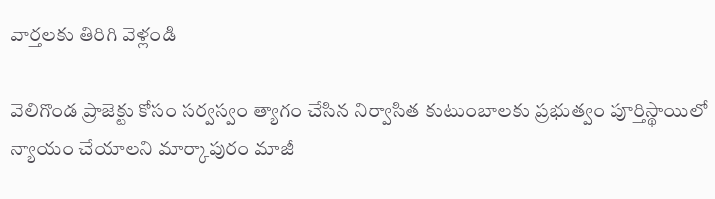వార్తలకు తిరిగి వెళ్లండి

వెలిగొండ ప్రాజెక్టు కోసం సర్వస్వం త్యాగం చేసిన నిర్వాసిత కుటుంబాలకు ప్రభుత్వం పూర్తిస్థాయిలో న్యాయం చేయాలని మార్కాపురం మాజీ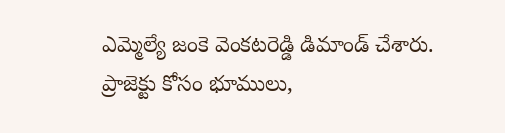ఎమ్మెల్యే జంకె వెంకటరెడ్డి డిమాండ్ చేశారు.
ప్రాజెక్టు కోసం భూములు,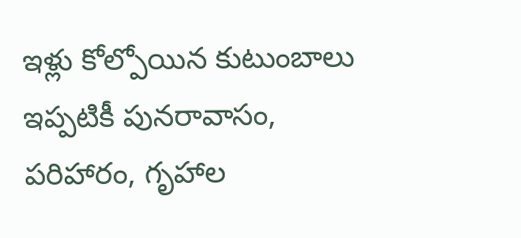ఇళ్లు కోల్పోయిన కుటుంబాలు ఇప్పటికీ పునరావాసం, పరిహారం, గృహాల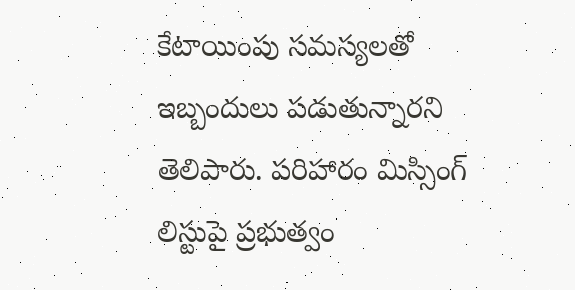కేటాయింపు సమస్యలతో ఇబ్బందులు పడుతున్నారని తెలిపారు. పరిహారం మిస్సింగ్ లిస్టుపై ప్రభుత్వం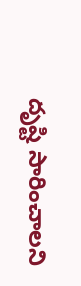దృష్టి సారించాలని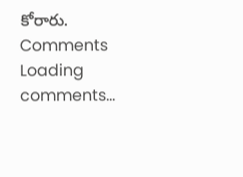కోరారు.
Comments
Loading comments...